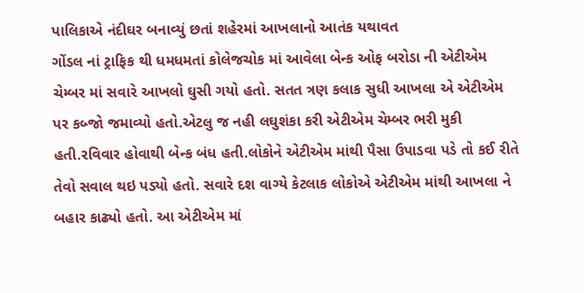પાલિકાએ નંદીઘર બનાવ્યું છતાં શહેરમાં આખલાનો આતંક યથાવત
ગોંડલ નાં ટ્રાફિક થી ધમધમતાં કોલેજચોક માં આવેલા બેન્ક ઓફ બરોડા ની એટીએમ ચેમ્બર માં સવારે આખલો ઘુસી ગયો હતો. સતત ત્રણ કલાક સુધી આખલા એ એટીએમ પર કબ્જો જમાવ્યો હતો.એટલુ જ નહી લઘુશંકા કરી એટીએમ ચેમ્બર ભરી મુકી હતી.રવિવાર હોવાથી બેન્ક બંધ હતી.લોકોને એટીએમ માંથી પૈસા ઉપાડવા પડે તો કઈ રીતે તેવો સવાલ થઇ પડ્યો હતો. સવારે દશ વાગ્યે કેટલાક લોકોએ એટીએમ માંથી આખલા ને બહાર કાઢ્યો હતો. આ એટીએમ માં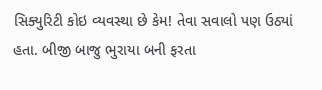સિક્યુરિટી કોઇ વ્યવસ્થા છે કેમ! તેવા સવાલો પણ ઉઠ્યાં હતા. બીજી બાજુ ભુરાયા બની ફરતા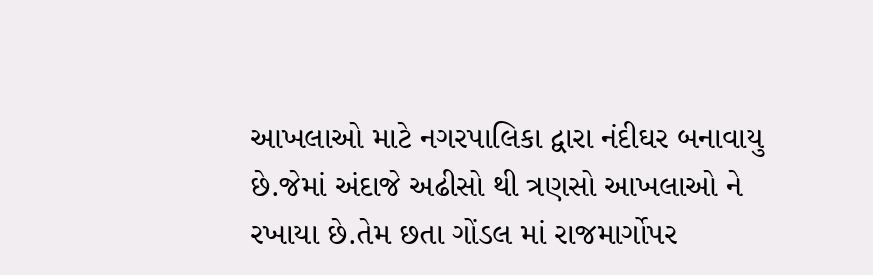આખલાઓ માટે નગરપાલિકા દ્વારા નંદીઘર બનાવાયુ છે.જેમાં અંદાજે અઢીસો થી ત્રણસો આખલાઓ ને રખાયા છે.તેમ છતા ગોંડલ માં રાજમાર્ગોપર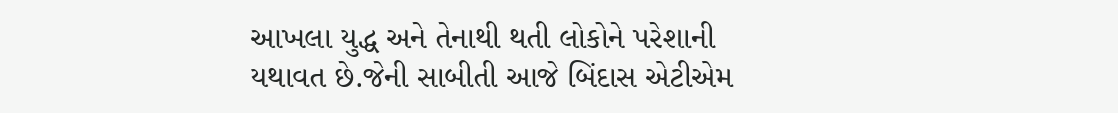આખલા યુદ્ધ અને તેનાથી થતી લોકોને પરેશાની યથાવત છે.જેની સાબીતી આજે બિંદાસ એટીએમ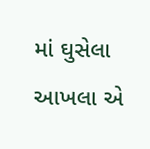માં ઘુસેલા આખલા એ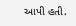આપી હતી.